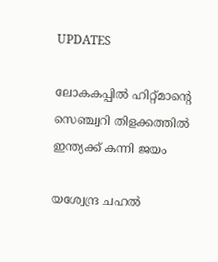UPDATES

ലോകകപ്പില്‍ ഹിറ്റ്മാന്റെ സെഞ്ച്വറി തിളക്കത്തില്‍ ഇന്ത്യക്ക് കന്നി ജയം

യശ്വേന്ദ്ര ചഹല്‍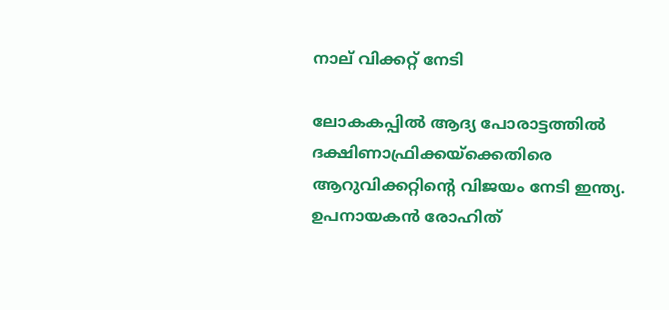നാല് വിക്കറ്റ് നേടി

ലോകകപ്പില്‍ ആദ്യ പോരാട്ടത്തില്‍ ദക്ഷിണാഫ്രിക്കയ്‌ക്കെതിരെ ആറുവിക്കറ്റിന്റെ വിജയം നേടി ഇന്ത്യ. ഉപനായകന്‍ രോഹിത്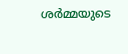ശര്‍മ്മയുടെ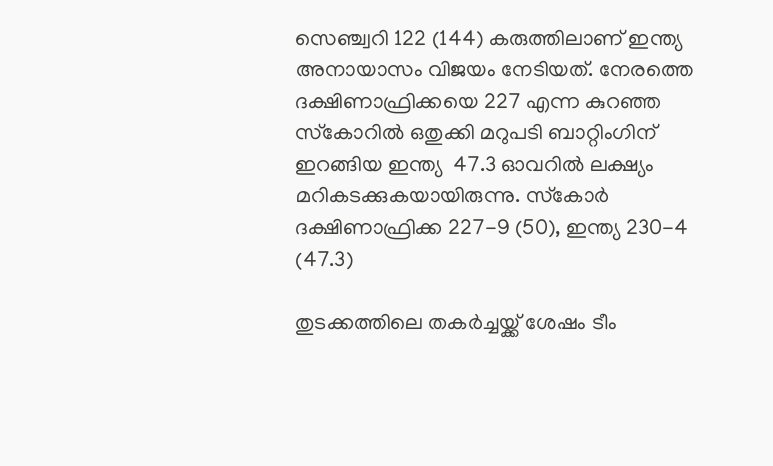സെഞ്ച്വറി 122 (144) കരുത്തിലാണ് ഇന്ത്യ അനായാസം വിജയം നേടിയത്. നേരത്തെ ദക്ഷിണാഫ്രിക്കയെ 227 എന്ന കുറഞ്ഞ സ്‌കോറില്‍ ഒതുക്കി മറുപടി ബാറ്റിംഗിന് ഇറങ്ങിയ ഇന്ത്യ  47.3 ഓവറില്‍ ലക്ഷ്യം മറികടക്കുകയായിരുന്നു. സ്‌കോര്‍ ദക്ഷിണാഫ്രിക്ക 227-9 (50), ഇന്ത്യ 230-4 (47.3)

തുടക്കത്തിലെ തകര്‍ച്ചയ്ക്ക് ശേഷം ടീം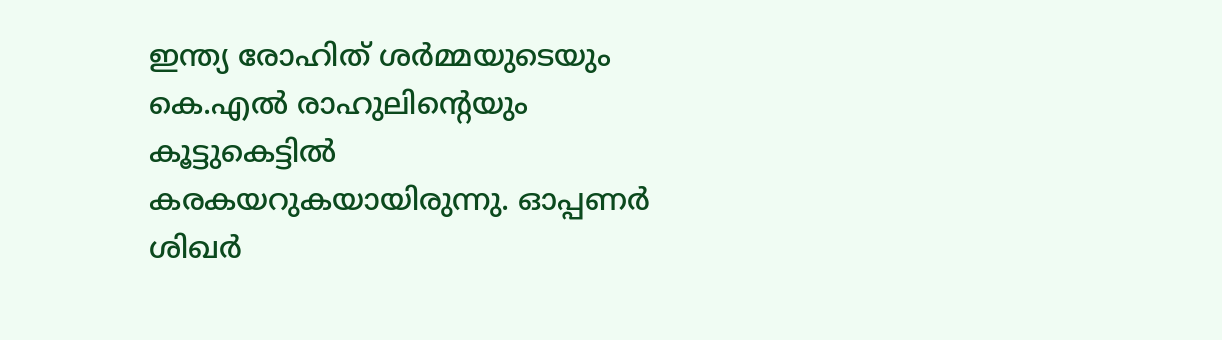ഇന്ത്യ രോഹിത് ശര്‍മ്മയുടെയും കെ.എല്‍ രാഹുലിന്റെയും കൂട്ടുകെട്ടില്‍ കരകയറുകയായിരുന്നു. ഓപ്പണര്‍ ശിഖര്‍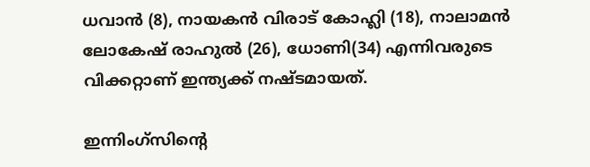ധവാന്‍ (8), നായകന്‍ വിരാട് കോഹ്ലി (18), നാലാമന്‍ ലോകേഷ് രാഹുല്‍ (26), ധോണി(34) എന്നിവരുടെ വിക്കറ്റാണ് ഇന്ത്യക്ക് നഷ്ടമായത്.

ഇന്നിംഗ്‌സിന്റെ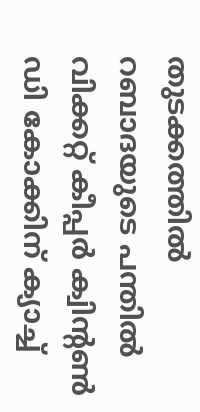തുടക്കത്തില്‍ റബാദയുടെ പന്തില്‍ വിക്കറ്റ് കീപ്പര്‍ ക്വിന്റണ്‍ ഡി കോക്കിന് ക്യാച്ച്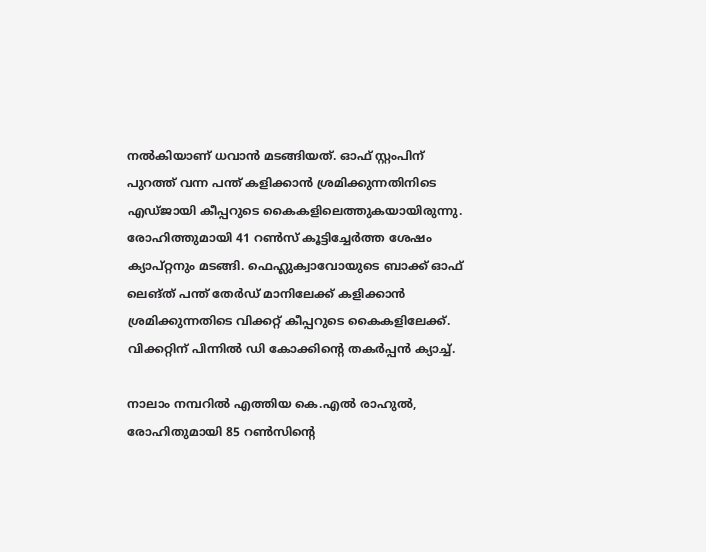നല്‍കിയാണ് ധവാന്‍ മടങ്ങിയത്. ഓഫ് സ്റ്റംപിന് പുറത്ത് വന്ന പന്ത് കളിക്കാന്‍ ശ്രമിക്കുന്നതിനിടെ എഡ്ജായി കീപ്പറുടെ കൈകളിലെത്തുകയായിരുന്നു. രോഹിത്തുമായി 41 റണ്‍സ് കൂട്ടിച്ചേര്‍ത്ത ശേഷം ക്യാപ്റ്റനും മടങ്ങി. ഫെഹ്ലുക്വാവോയുടെ ബാക്ക് ഓഫ് ലെങ്ത് പന്ത് തേര്‍ഡ് മാനിലേക്ക് കളിക്കാന്‍ ശ്രമിക്കുന്നതിടെ വിക്കറ്റ് കീപ്പറുടെ കൈകളിലേക്ക്. വിക്കറ്റിന് പിന്നില്‍ ഡി കോക്കിന്റെ തകര്‍പ്പന്‍ ക്യാച്ച്.

നാലാം നമ്പറില്‍ എത്തിയ കെ.എല്‍ രാഹുല്‍, രോഹിതുമായി 85 റണ്‍സിന്റെ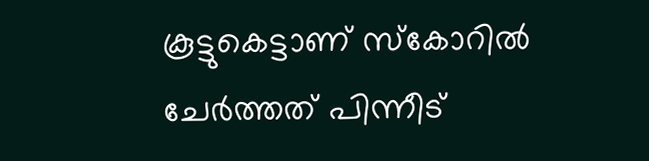കൂട്ടുകെട്ടാണ് സ്‌കോറില്‍ ചേര്‍ത്തത് പിന്നീട്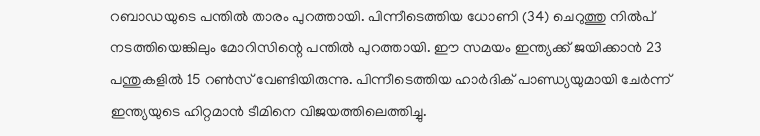റബാഡയുടെ പന്തില്‍ താരം പുറത്തായി. പിന്നീടെത്തിയ ധോണി (34) ചെറുത്തു നില്‍പ് നടത്തിയെങ്കിലും മോറിസിന്റെ പന്തില്‍ പുറത്തായി. ഈ സമയം ഇന്ത്യക്ക് ജയിക്കാന്‍ 23 പന്തുകളില്‍ 15 റണ്‍സ് വേണ്ടിയിരുന്നു. പിന്നീടെത്തിയ ഹാര്‍ദിക് പാണ്ഡ്യയുമായി ചേര്‍ന്ന് ഇന്ത്യയുടെ ഹിറ്റമാന്‍ ടീമിനെ വിജയത്തിലെത്തിച്ചു.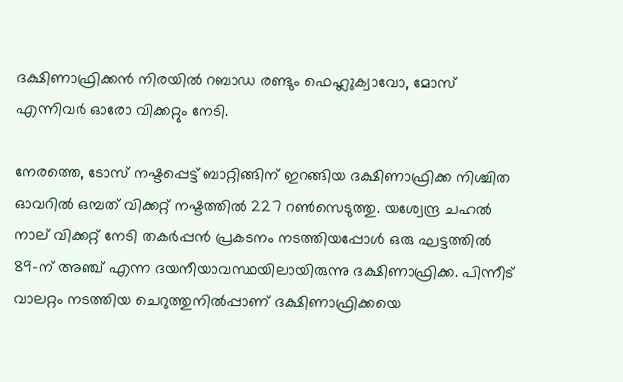ദക്ഷിണാഫ്രിക്കന്‍ നിരയില്‍ റബാഡ രണ്ടും ഫെഹ്ലുക്വാവോ, മോസ് എന്നിവര്‍ ഓരോ വിക്കറ്റും നേടി.

നേരത്തെ, ടോസ് നഷ്ടപ്പെട്ട് ബാറ്റിങ്ങിന് ഇറങ്ങിയ ദക്ഷിണാഫ്രിക്ക നിശ്ചിത ഓവറില്‍ ഒമ്പത് വിക്കറ്റ് നഷ്ടത്തില്‍ 227 റണ്‍സെടുത്തു. യശ്വേന്ദ്ര ചഹല്‍ നാല് വിക്കറ്റ് നേടി തകര്‍പ്പന്‍ പ്രകടനം നടത്തിയപ്പോള്‍ ഒരു ഘട്ടത്തില്‍ 89-ന് അഞ്ച് എന്ന ദയനീയാവസ്ഥയിലായിരുന്നു ദക്ഷിണാഫ്രിക്ക. പിന്നീട് വാലറ്റം നടത്തിയ ചെറുത്തുനില്‍പ്പാണ് ദക്ഷിണാഫ്രിക്കയെ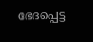ഭേദപ്പെട്ട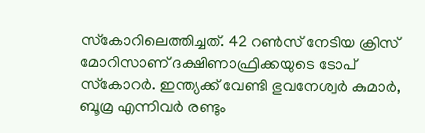സ്‌കോറിലെത്തിച്ചത്. 42 റണ്‍സ് നേടിയ ക്രിസ് മോറിസാണ് ദക്ഷിണാഫ്രിക്കയുടെ ടോപ് സ്‌കോറര്‍. ഇന്ത്യക്ക് വേണ്ടി ഭുവനേശ്വര്‍ കുമാര്‍, ബൂമ്ര എന്നിവര്‍ രണ്ടും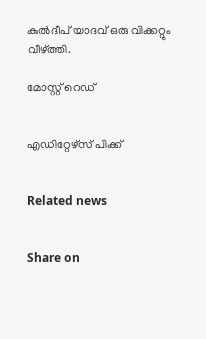കുല്‍ദീപ് യാദവ് ഒരു വിക്കറ്റും വീഴ്ത്തി.

മോസ്റ്റ് റെഡ്


എഡിറ്റേഴ്സ് പിക്ക്


Related news


Share on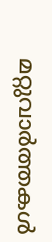മറ്റുവാര്‍ത്തകള്‍